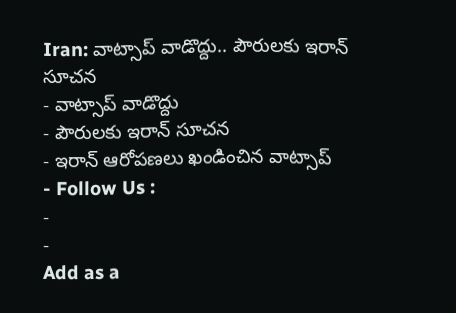Iran: వాట్సాప్ వాడొద్దు.. పౌరులకు ఇరాన్ సూచన
- వాట్సాప్ వాడొద్దు
- పౌరులకు ఇరాన్ సూచన
- ఇరాన్ ఆరోపణలు ఖండించిన వాట్సాప్
- Follow Us :
-
-
Add as a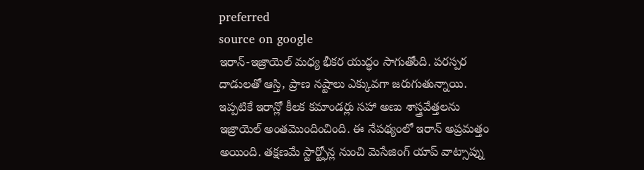preferred
source on google
ఇరాన్-ఇజ్రాయెల్ మధ్య భీకర యుద్ధం సాగుతోంది. పరస్పర దాడులతో ఆస్తి, ప్రాణ నష్టాలు ఎక్కువగా జరుగుతున్నాయి. ఇప్పటికే ఇరాన్లో కీలక కమాండర్లు సహా అణు శాస్త్రవేత్తలను ఇజ్రాయెల్ అంతమొందించింది. ఈ నేపథ్యంలో ఇరాన్ అప్రమత్తం అయింది. తక్షణమే స్టార్ట్ఫోన్ల నుంచి మెసేజింగ్ యాప్ వాట్సాప్ను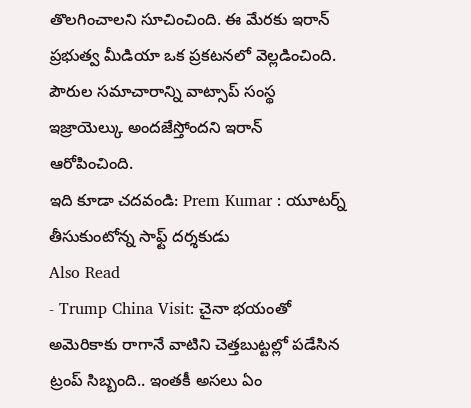తొలగించాలని సూచించింది. ఈ మేరకు ఇరాన్ ప్రభుత్వ మీడియా ఒక ప్రకటనలో వెల్లడించింది. పౌరుల సమాచారాన్ని వాట్సాప్ సంస్థ ఇజ్రాయెల్కు అందజేస్తోందని ఇరాన్ ఆరోపించింది.
ఇది కూడా చదవండి: Prem Kumar : యూటర్న్ తీసుకుంటోన్న సాఫ్ట్ దర్శకుడు
Also Read
- Trump China Visit: చైనా భయంతో అమెరికాకు రాగానే వాటిని చెత్తబుట్టల్లో పడేసిన ట్రంప్ సిబ్బంది.. ఇంతకీ అసలు ఏం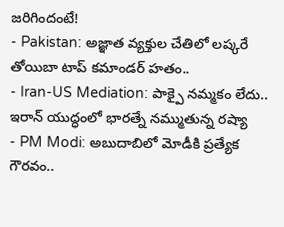జరిగిందంటే!
- Pakistan: అజ్ఞాత వ్యక్తుల చేతిలో లష్కరే తోయిబా టాప్ కమాండర్ హతం..
- Iran-US Mediation: పాక్పై నమ్మకం లేదు.. ఇరాన్ యుద్ధంలో భారత్నే నమ్ముతున్న రష్యా
- PM Modi: అబుదాబిలో మోడీకి ప్రత్యేక గౌరవం..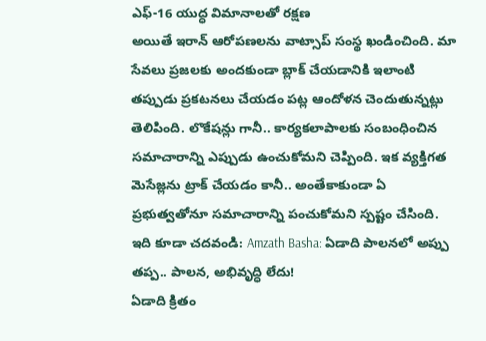ఎఫ్-16 యుద్ధ విమానాలతో రక్షణ
అయితే ఇరాన్ ఆరోపణలను వాట్సాప్ సంస్థ ఖండించింది. మా సేవలు ప్రజలకు అందకుండా బ్లాక్ చేయడానికి ఇలాంటి తప్పుడు ప్రకటనలు చేయడం పట్ల ఆందోళన చెందుతున్నట్లు తెలిపింది. లొకేషన్లు గానీ.. కార్యకలాపాలకు సంబంధించిన సమాచారాన్ని ఎప్పుడు ఉంచుకోమని చెప్పింది. ఇక వ్యక్తిగత మెసేజ్లను ట్రాక్ చేయడం కానీ.. అంతేకాకుండా ఏ ప్రభుత్వతోనూ సమాచారాన్ని పంచుకోమని స్పష్టం చేసింది.
ఇది కూడా చదవండి: Amzath Basha: ఏడాది పాలనలో అప్పు తప్ప.. పాలన, అభివృద్ధి లేదు!
ఏడాది క్రితం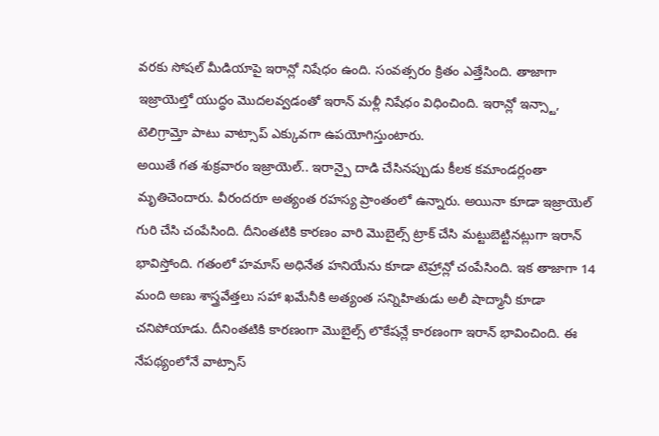వరకు సోషల్ మీడియాపై ఇరాన్లో నిషేధం ఉంది. సంవత్సరం క్రితం ఎత్తేసింది. తాజాగా ఇజ్రాయెల్తో యుద్ధం మొదలవ్వడంతో ఇరాన్ మళ్లీ నిషేధం విధించింది. ఇరాన్లో ఇన్స్టా, టెలిగ్రామ్తో పాటు వాట్సాప్ ఎక్కువగా ఉపయోగిస్తుంటారు.
అయితే గత శుక్రవారం ఇజ్రాయెల్.. ఇరాన్పై దాడి చేసినప్పుడు కీలక కమాండర్లంతా మృతిచెందారు. వీరందరూ అత్యంత రహస్య ప్రాంతంలో ఉన్నారు. అయినా కూడా ఇజ్రాయెల్ గురి చేసి చంపేసింది. దీనింతటికి కారణం వారి మొబైల్స్ ట్రాక్ చేసి మట్టుబెట్టినట్లుగా ఇరాన్ భావిస్తోంది. గతంలో హమాస్ అధినేత హనియేను కూడా టెహ్రాన్లో చంపేసింది. ఇక తాజాగా 14 మంది అణు శాస్త్రవేత్తలు సహా ఖమేనీకి అత్యంత సన్నిహితుడు అలీ షాద్మానీ కూడా చనిపోయాడు. దీనింతటికి కారణంగా మొబైల్స్ లొకేషన్లే కారణంగా ఇరాన్ భావించింది. ఈ నేపథ్యంలోనే వాట్సాస్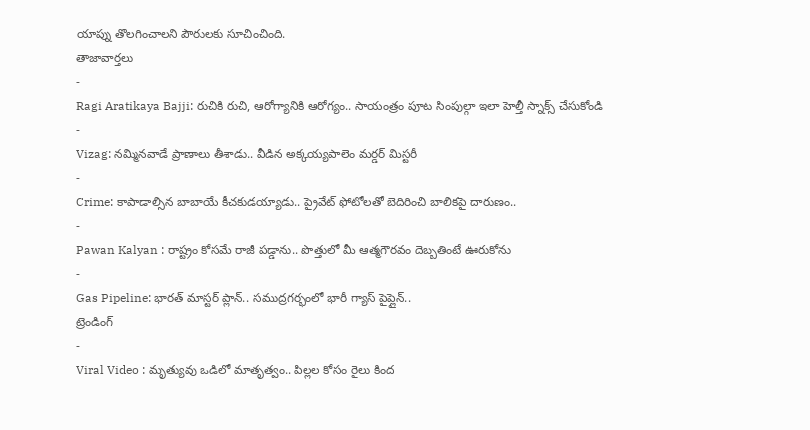యాప్ను తొలగించాలని పౌరులకు సూచించింది.
తాజావార్తలు
-
Ragi Aratikaya Bajji: రుచికి రుచి, ఆరోగ్యానికి ఆరోగ్యం.. సాయంత్రం పూట సింపుల్గా ఇలా హెల్తీ స్నాక్స్ చేసుకోండి
-
Vizag: నమ్మినవాడే ప్రాణాలు తీశాడు.. వీడిన అక్కయ్యపాలెం మర్డర్ మిస్టరీ
-
Crime: కాపాడాల్సిన బాబాయే కీచకుడయ్యాడు.. ప్రైవేట్ ఫోటోలతో బెదిరించి బాలికపై దారుణం..
-
Pawan Kalyan : రాష్ట్రం కోసమే రాజీ పడ్డాను.. పొత్తులో మీ ఆత్మగౌరవం దెబ్బతింటే ఊరుకోను
-
Gas Pipeline: భారత్ మాస్టర్ ప్లాన్.. సముద్రగర్భంలో భారీ గ్యాస్ పైప్లైన్..
ట్రెండింగ్
-
Viral Video : మృత్యువు ఒడిలో మాతృత్వం.. పిల్లల కోసం రైలు కింద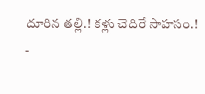దూరిన తల్లి.! కళ్లు చెదిరే సాహసం.!
-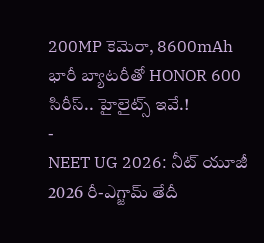200MP కెమెరా, 8600mAh భారీ బ్యాటరీతో HONOR 600 సిరీస్.. హైలైట్స్ ఇవే.!
-
NEET UG 2026: నీట్ యూజీ 2026 రీ-ఎగ్జామ్ తేదీ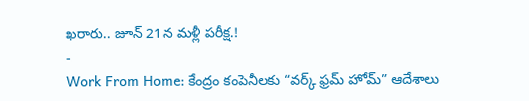ఖరారు.. జూన్ 21న మళ్లీ పరీక్ష.!
-
Work From Home: కేంద్రం కంపెనీలకు “వర్క్ ఫ్రమ్ హోమ్” ఆదేశాలు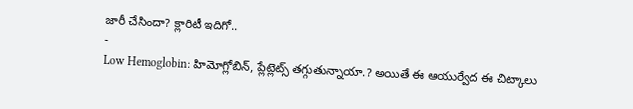జారీ చేసిందా? క్లారిటీ ఇదిగో..
-
Low Hemoglobin: హిమోగ్లోబిన్, ప్లేట్లెట్స్ తగ్గుతున్నాయా.? అయితే ఈ ఆయుర్వేద ఈ చిట్కాలు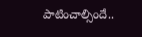పాటించాల్సిందే..